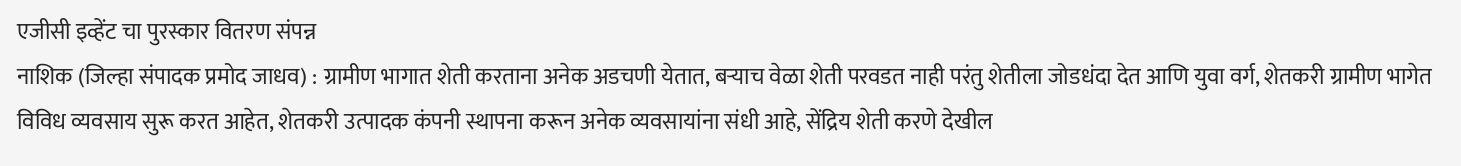एजीसी इव्हेंट चा पुरस्कार वितरण संपन्न
नाशिक (जिल्हा संपादक प्रमोद जाधव) : ग्रामीण भागात शेती करताना अनेक अडचणी येतात, बऱ्याच वेळा शेती परवडत नाही परंतु शेतीला जोडधंदा देत आणि युवा वर्ग, शेतकरी ग्रामीण भागेत विविध व्यवसाय सुरू करत आहेत, शेतकरी उत्पादक कंपनी स्थापना करून अनेक व्यवसायांना संधी आहे, सेंद्रिय शेती करणे देखील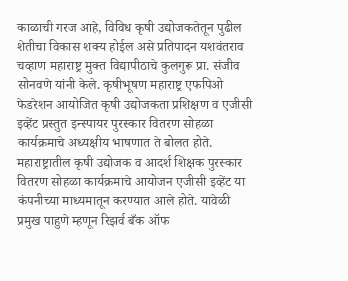काळाची गरज आहे, विविध कृषी उद्योजकतेतून पुढील शेतीचा विकास शक्य होईल असे प्रतिपादन यशवंतराव चव्हाण महाराष्ट्र मुक्त विद्यापीठाचे कुलगुरू प्रा. संजीव सोनवणे यांनी केले. कृषीभूषण महाराष्ट्र एफपिओ फेडरेशन आयोजित कृषी उद्योजकता प्रशिक्षण व एजीसी इव्हेंट प्रस्तुत इन्स्पायर पुरस्कार वितरण सोहळा कार्यक्रमाचे अध्यक्षीय भाषणात ते बोलत होते.
महाराष्ट्रातील कृषी उद्योजक व आदर्श शिक्षक पुरस्कार वितरण सोहळा कार्यक्रमाचे आयोजन एजीसी इव्हेंट या कंपनीच्या माध्यमातून करण्यात आले होते. यावेळी प्रमुख पाहुणे म्हणून रिझर्व बँक ऑफ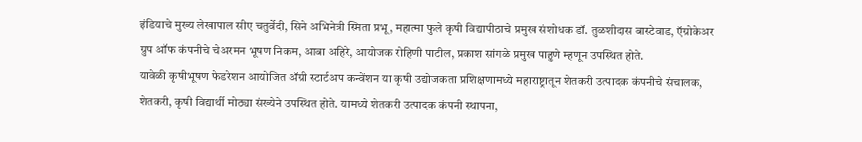इंडियाचे मुख्य लेखापाल सीए चतुर्वेदी, सिने अभिनेत्री स्मिता प्रभू, महात्मा फुले कृषी विद्यापीठाचे प्रमुख संशोधक डॉ. तुळशीदास बास्टेवाड, ऍग्रोकेअर ग्रुप ऑफ कंपनीचे चेअरमन भूषण निकम, आबा अहिरे, आयोजक रोहिणी पाटील, प्रकाश सांगळे प्रमुख पाहुणे म्हणून उपस्थित होते.
यावेळी कृषीभूषण फेडरेशन आयोजित ॲग्री स्टार्टअप कन्वेंशन या कृषी उद्योजकता प्रशिक्षणामध्ये महाराष्ट्रातून शेतकरी उत्पादक कंपनीचे संचालक, शेतकरी, कृषी विद्यार्थी मोठ्या संख्येने उपस्थित होते. यामध्ये शेतकरी उत्पादक कंपनी स्थापना,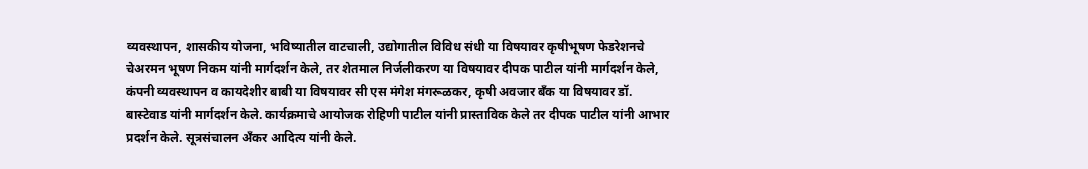व्यवस्थापन, शासकीय योजना, भविष्यातील वाटचाली, उद्योगातील विविध संधी या विषयावर कृषीभूषण फेडरेशनचे चेअरमन भूषण निकम यांनी मार्गदर्शन केले, तर शेतमाल निर्जलीकरण या विषयावर दीपक पाटील यांनी मार्गदर्शन केले, कंपनी व्यवस्थापन व कायदेशीर बाबी या विषयावर सी एस मंगेश मंगरूळकर, कृषी अवजार बँक या विषयावर डॉ. बास्टेवाड यांनी मार्गदर्शन केले. कार्यक्रमाचे आयोजक रोहिणी पाटील यांनी प्रास्ताविक केले तर दीपक पाटील यांनी आभार प्रदर्शन केले. सूत्रसंचालन अँकर आदित्य यांनी केले.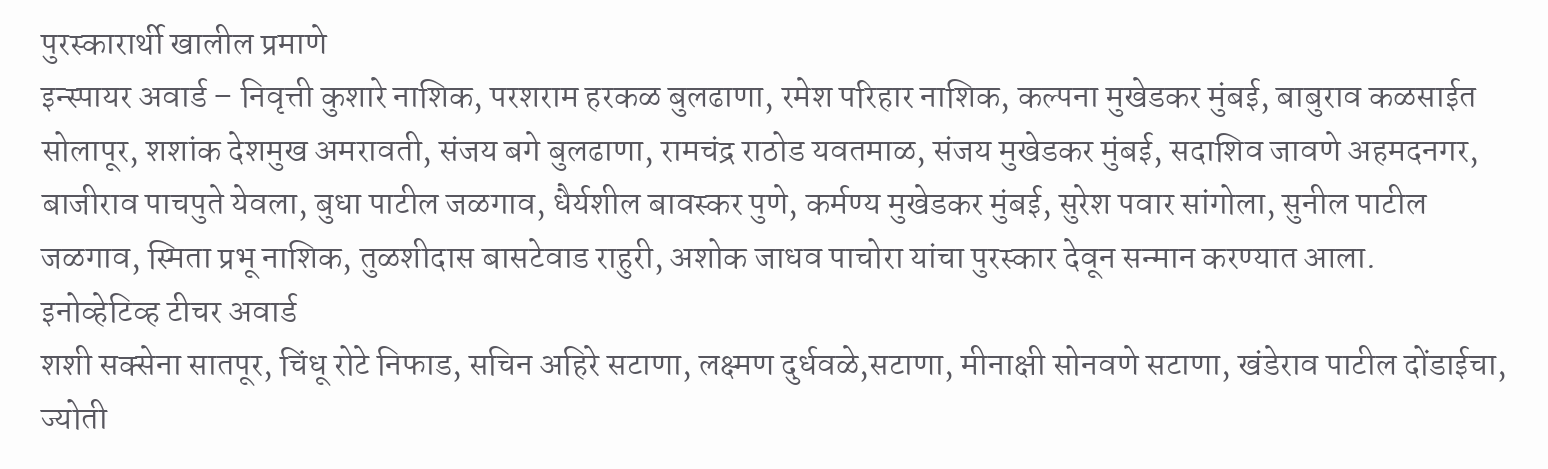पुरस्कारार्थी खालील प्रमाणे
इन्स्पायर अवार्ड – निवृत्ती कुशारे नाशिक, परशराम हरकळ बुलढाणा, रमेश परिहार नाशिक, कल्पना मुखेडकर मुंबई, बाबुराव कळसाईत सोलापूर, शशांक देशमुख अमरावती, संजय बगे बुलढाणा, रामचंद्र राठोड यवतमाळ, संजय मुखेडकर मुंबई, सदाशिव जावणे अहमदनगर, बाजीराव पाचपुते येवला, बुधा पाटील जळगाव, धैर्यशील बावस्कर पुणे, कर्मण्य मुखेडकर मुंबई, सुरेश पवार सांगोला, सुनील पाटील जळगाव, स्मिता प्रभू नाशिक, तुळशीदास बासटेवाड राहुरी, अशोक जाधव पाचोरा यांचा पुरस्कार देवून सन्मान करण्यात आला.
इनोव्हेटिव्ह टीचर अवार्ड
शशी सक्सेना सातपूर, चिंधू रोटे निफाड, सचिन अहिरे सटाणा, लक्ष्मण दुर्धवळे,सटाणा, मीनाक्षी सोनवणे सटाणा, खंडेराव पाटील दोंडाईचा, ज्योती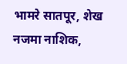भामरे सातपूर, शेख नजमा नाशिक,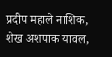प्रदीप महाले नाशिक, शेख अशपाक यावल,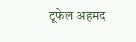टूफेल अहमद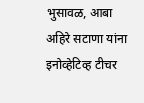भुसावळ, आबा अहिरे सटाणा यांना इनोव्हेटिव्ह टीचर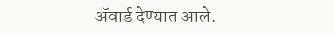ॲवार्ड देण्यात आले.